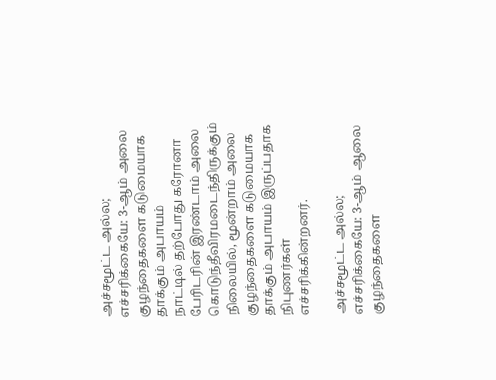அச்சமூட்ட அல்ல; எச்சரிக்கையே: 3-ஆம் அலை குழந்தைகளை கடுமையாக தாக்கும் அபாயம்
நாட்டில் தற்போது கரோனா பேரிடரின் இரண்டாம் அலை கொடுந்தீவிரமடைந்திருக்கும் நிலையில், மூன்றாம் அலை குழந்தைகளை கடுமையாக தாக்கும் அபாயம் இருப்பதாக நிபுணர்கள் எச்சரிக்கின்றனர்.

அச்சமூட்ட அல்ல; எச்சரிக்கையே: 3-ஆம் ஆலை குழந்தைகளை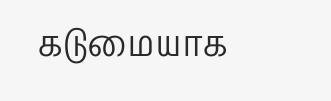கடுமையாக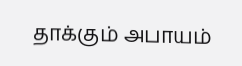தாக்கும் அபாயம்